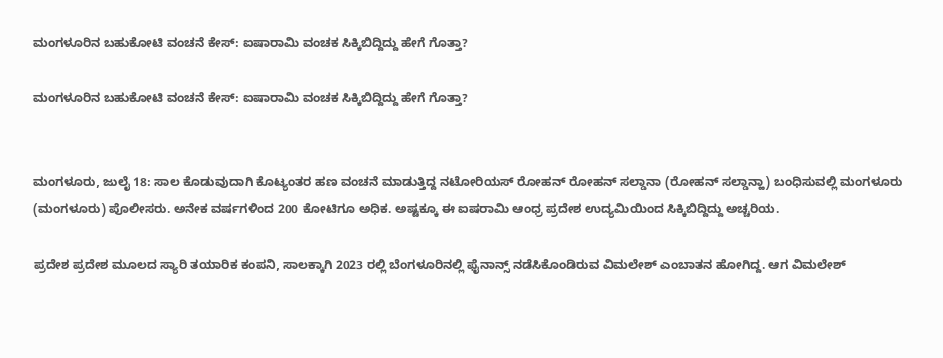ಮಂಗಳೂರಿನ ಬಹುಕೋಟಿ ವಂಚನೆ ಕೇಸ್: ಐಷಾರಾಮಿ ವಂಚಕ ಸಿಕ್ಕಿಬಿದ್ದಿದ್ದು ಹೇಗೆ ಗೊತ್ತಾ?

ಮಂಗಳೂರಿನ ಬಹುಕೋಟಿ ವಂಚನೆ ಕೇಸ್: ಐಷಾರಾಮಿ ವಂಚಕ ಸಿಕ್ಕಿಬಿದ್ದಿದ್ದು ಹೇಗೆ ಗೊತ್ತಾ?


ಮಂಗಳೂರು, ಜುಲೈ 18: ಸಾಲ ಕೊಡುವುದಾಗಿ ಕೊಟ್ಯಂತರ ಹಣ ವಂಚನೆ ಮಾಡುತ್ತಿದ್ದ ನಟೋರಿಯಸ್ ರೋಹನ್ ರೋಹನ್ ಸಲ್ಡಾನಾ (ರೋಹನ್ ಸಲ್ಡಾನ್ಹಾ) ಬಂಧಿಸುವಲ್ಲಿ ಮಂಗಳೂರು (ಮಂಗಳೂರು) ಪೊಲೀಸರು. ಅನೇಕ ವರ್ಷಗಳಿಂದ 200 ಕೋಟಿಗೂ ಅಧಿಕ. ಅಷ್ಟಕ್ಕೂ ಈ ಐಷರಾಮಿ ಆಂಧ್ರ ಪ್ರದೇಶ ಉದ್ಯಮಿಯಿಂದ ಸಿಕ್ಕಿಬಿದ್ದಿದ್ದು ಅಚ್ಚರಿಯ.

ಪ್ರದೇಶ ಪ್ರದೇಶ ಮೂಲದ ಸ್ಯಾರಿ ತಯಾರಿಕ ಕಂಪನಿ, ಸಾಲಕ್ಕಾಗಿ 2023 ರಲ್ಲಿ ಬೆಂಗಳೂರಿನಲ್ಲಿ ಫೈನಾನ್ಸ್ ನಡೆಸಿಕೊಂಡಿರುವ ವಿಮಲೇಶ್ ಎಂಬಾತನ ಹೋಗಿದ್ದ. ಆಗ ವಿಮಲೇಶ್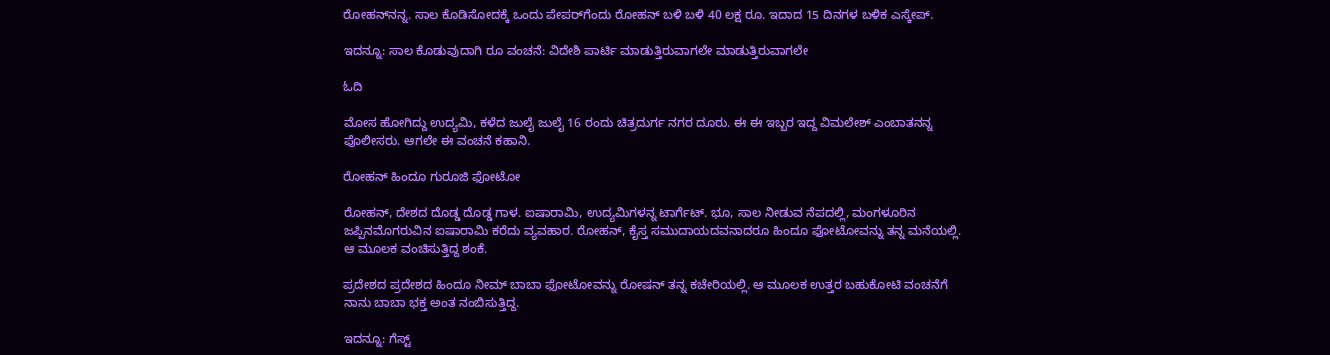ರೋಹನ್‌ನನ್ನ. ಸಾಲ ಕೊಡಿಸೋದಕ್ಕೆ ಒಂದು ಪೇಪರ್‌ಗೆಂದು ರೋಹನ್ ಬಳಿ ಬಳಿ 40 ಲಕ್ಷ ರೂ. ಇದಾದ 15 ದಿನಗಳ ಬಳಿಕ ಎಸ್ಕೇಪ್.

ಇದನ್ನೂ: ಸಾಲ ಕೊಡುವುದಾಗಿ ರೂ ವಂಚನೆ: ವಿದೇಶಿ ಪಾರ್ಟಿ ಮಾಡುತ್ತಿರುವಾಗಲೇ ಮಾಡುತ್ತಿರುವಾಗಲೇ

ಓದಿ

ಮೋಸ ಹೋಗಿದ್ದು ಉದ್ಯಮಿ, ಕಳೆದ ಜುಲೈ ಜುಲೈ 16 ರಂದು ಚಿತ್ರದುರ್ಗ ನಗರ ದೂರು. ಈ ಈ ಇಬ್ಬರ ಇದ್ದ ವಿಮಲೇಶ್ ಎಂಬಾತನನ್ನ ಪೊಲೀಸರು. ಆಗಲೇ ಈ ವಂಚನೆ ಕಹಾನಿ.

ರೋಹನ್ ಹಿಂದೂ ಗುರೂಜಿ ಫೋಟೋ

ರೋಹನ್, ದೇಶದ ದೊಡ್ಡ ದೊಡ್ಡ ಗಾಳ. ಐಷಾರಾಮಿ, ಉದ್ಯಮಿಗಳನ್ನ ಟಾರ್ಗೆಟ್. ಭೂ, ಸಾಲ ನೀಡುವ ನೆಪದಲ್ಲಿ, ಮಂಗಳೂರಿನ ಜಪ್ಪಿನಮೊಗರುವಿನ‌ ಐಷಾರಾಮಿ ಕರೆದು ವ್ಯವಹಾರ. ರೋಹನ್, ಕೈಸ್ತ ಸಮುದಾಯದವನಾದರೂ ಹಿಂದೂ ಫೋಟೋವನ್ನು ತನ್ನ ಮನೆಯಲ್ಲಿ. ಆ ಮೂಲಕ ವಂಚಿಸುತ್ತಿದ್ದ ಶಂಕೆ.

ಪ್ರದೇಶದ ಪ್ರದೇಶದ ಹಿಂದೂ ನೀಮ್ ಬಾಬಾ ಫೋಟೋವನ್ನು ರೋಷನ್ ತನ್ನ ಕಚೇರಿಯಲ್ಲಿ. ಆ ಮೂಲಕ ಉತ್ತರ ಬಹುಕೋಟಿ ವಂಚನೆಗೆ ನಾನು ಬಾಬಾ ಭಕ್ತ ಅಂತ ನಂಬಿಸುತ್ತಿದ್ದ.

ಇದನ್ನೂ: ಗೆಸ್ಟ್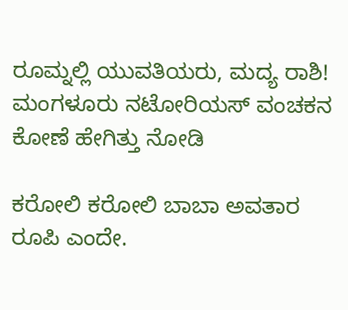ರೂಮ್ನಲ್ಲಿ ಯುವತಿಯರು, ಮದ್ಯ ರಾಶಿ! ಮಂಗಳೂರು ನಟೋರಿಯಸ್‌ ವಂಚಕನ ಕೋಣೆ ಹೇಗಿತ್ತು ನೋಡಿ

ಕರೋಲಿ ಕರೋಲಿ ಬಾಬಾ ಅವತಾರ ರೂಪಿ ಎಂದೇ.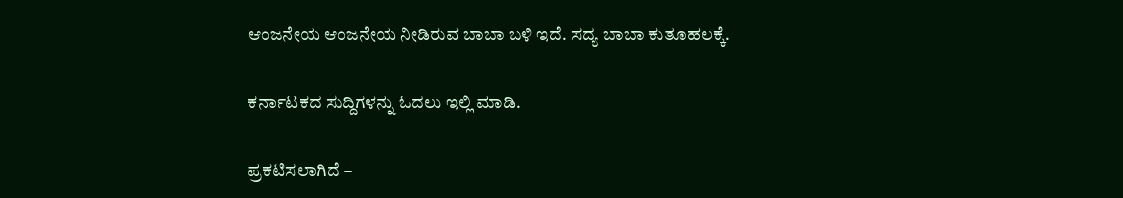ಆಂಜನೇಯ ಆಂಜನೇಯ ನೀಡಿರುವ ಬಾಬಾ ಬಳಿ ಇದೆ. ಸದ್ಯ ಬಾಬಾ ಕುತೂಹಲಕ್ಕೆ.

ಕರ್ನಾಟಕದ ಸುದ್ದಿಗಳನ್ನು ಓದಲು ಇಲ್ಲಿ ಮಾಡಿ.

ಪ್ರಕಟಿಸಲಾಗಿದೆ –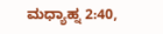ಮಧ್ಯಾಹ್ನ 2:40,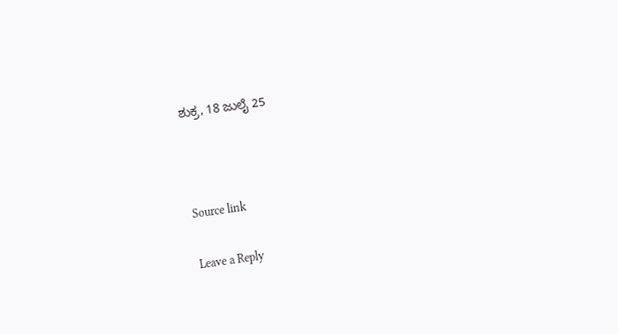ಶುಕ್ರ, 18 ಜುಲೈ 25



Source link

Leave a Reply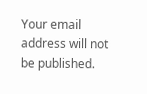Your email address will not be published.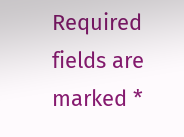Required fields are marked *